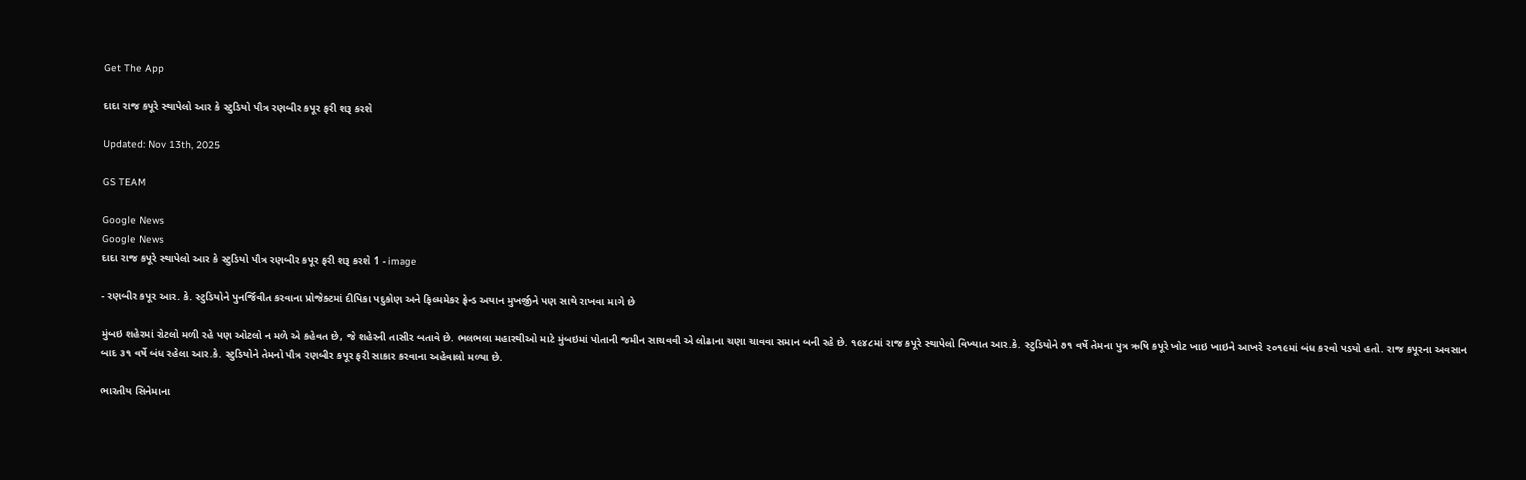Get The App

દાદા રાજ કપૂરે સ્થાપેલો આર કે સ્ટુડિયો પૌત્ર રણબીર કપૂર ફરી શરૂ કરશે

Updated: Nov 13th, 2025

GS TEAM

Google News
Google News
દાદા રાજ કપૂરે સ્થાપેલો આર કે સ્ટુડિયો પૌત્ર રણબીર કપૂર ફરી શરૂ કરશે 1 - image

- રણબીર કપૂર આર. કે. સ્ટુડિયોને પુનર્જિવીત કરવાના પ્રોજેક્ટમાં દીપિકા પદુકોણ અને ફિલ્મમેકર ફ્રેન્ડ અયાન મુખર્જીને પણ સાથે રાખવા માગે છે

મુંબઇ શહેરમાં રોટલો મળી રહે પણ ઓટલો ન મળે એ કહેવત છે, જે શહેરની તાસીર બતાવે છે. ભલભલા મહારથીઓ માટે મુંબઇમાં પોતાની જમીન સાચવવી એ લોઢાના ચણા ચાવવા સમાન બની રહે છે. ૧૯૪૮માં રાજ કપૂરે સ્થાપેલો વિખ્યાત આર.કે. સ્ટુડિયોને ૭૧ વર્ષે તેમના પુત્ર ઋષિ કપૂરે ખોટ ખાઇ ખાઇને આખરે ૨૦૧૯માં બંધ કરવો પડયો હતો. રાજ કપૂરના અવસાન બાદ ૩૧ વર્ષે બંધ રહેલા આર.કે. સ્ટુડિયોને તેમનો પૌત્ર રણબીર કપૂર ફરી સાકાર કરવાના અહેવાલો મળ્યા છે.

ભારતીય સિનેમાના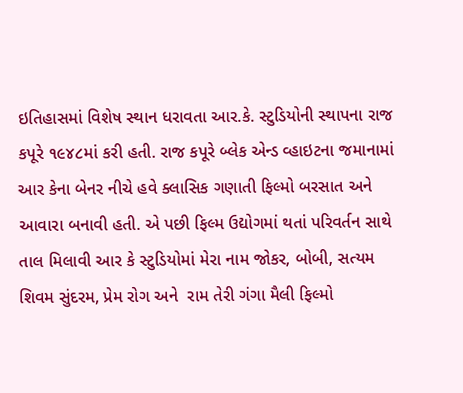ઇતિહાસમાં વિશેષ સ્થાન ધરાવતા આર.કે. સ્ટુડિયોની સ્થાપના રાજ કપૂરે ૧૯૪૮માં કરી હતી. રાજ કપૂરે બ્લેક એન્ડ વ્હાઇટના જમાનામાં આર કેના બેનર નીચે હવે ક્લાસિક ગણાતી ફિલ્મો બરસાત અને આવારા બનાવી હતી. એ પછી ફિલ્મ ઉદ્યોગમાં થતાં પરિવર્તન સાથે તાલ મિલાવી આર કે સ્ટુડિયોમાં મેરા નામ જોકર, બોબી, સત્યમ શિવમ સુંદરમ, પ્રેમ રોગ અને  રામ તેરી ગંગા મૈલી ફિલ્મો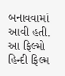બનાવવામાં આવી હતી. આ ફિલ્મો હિન્દી ફિલ્મ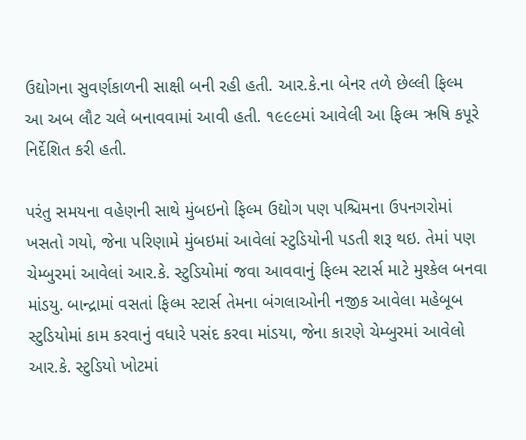ઉદ્યોગના સુવર્ણકાળની સાક્ષી બની રહી હતી. આર.કે.ના બેનર તળે છેલ્લી ફિલ્મ આ અબ લૌટ ચલે બનાવવામાં આવી હતી. ૧૯૯૯માં આવેલી આ ફિલ્મ ઋષિ કપૂરે નિર્દેશિત કરી હતી.

પરંતુ સમયના વહેણની સાથે મુંબઇનો ફિલ્મ ઉદ્યોગ પણ પશ્ચિમના ઉપનગરોમાં ખસતો ગયો, જેના પરિણામે મુંબઇમાં આવેલાં સ્ટુડિયોની પડતી શરૂ થઇ. તેમાં પણ ચેમ્બુરમાં આવેલાં આર.કે. સ્ટુડિયોમાં જવા આવવાનું ફિલ્મ સ્ટાર્સ માટે મુશ્કેલ બનવા માંડયુ. બાન્દ્રામાં વસતાં ફિલ્મ સ્ટાર્સ તેમના બંગલાઓની નજીક આવેલા મહેબૂબ સ્ટુડિયોમાં કામ કરવાનું વધારે પસંદ કરવા માંડયા, જેના કારણે ચેમ્બુરમાં આવેલો આર.કે. સ્ટુડિયો ખોટમાં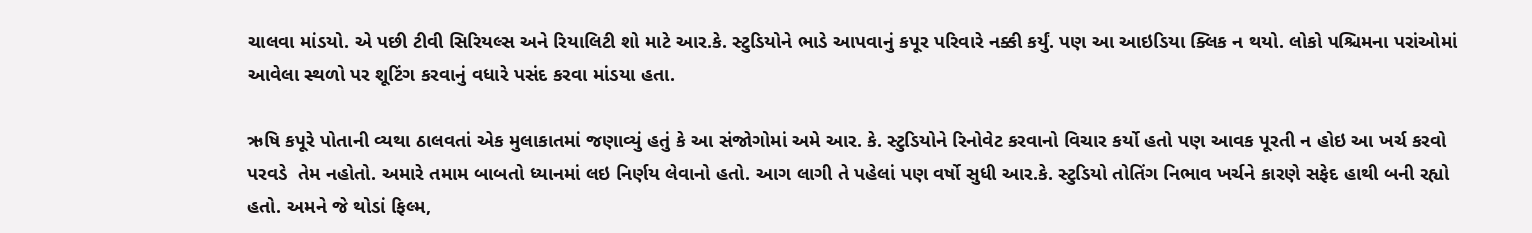ચાલવા માંડયો. એ પછી ટીવી સિરિયલ્સ અને રિયાલિટી શો માટે આર.કે. સ્ટુડિયોને ભાડે આપવાનું કપૂર પરિવારે નક્કી કર્યું. પણ આ આઇડિયા ક્લિક ન થયો. લોકો પશ્ચિમના પરાંઓમાં આવેલા સ્થળો પર શૂટિંગ કરવાનું વધારે પસંદ કરવા માંડયા હતા.

ઋષિ કપૂરે પોતાની વ્યથા ઠાલવતાં એક મુલાકાતમાં જણાવ્યું હતું કે આ સંજોગોમાં અમે આર. કે. સ્ટુડિયોને રિનોવેટ કરવાનો વિચાર કર્યો હતો પણ આવક પૂરતી ન હોઇ આ ખર્ચ કરવો પરવડે  તેમ નહોતો. અમારે તમામ બાબતો ધ્યાનમાં લઇ નિર્ણય લેવાનો હતો. આગ લાગી તે પહેલાં પણ વર્ષો સુધી આર.કે. સ્ટુડિયો તોતિંગ નિભાવ ખર્ચને કારણે સફેદ હાથી બની રહ્યો હતો. અમને જે થોડાં ફિલ્મ,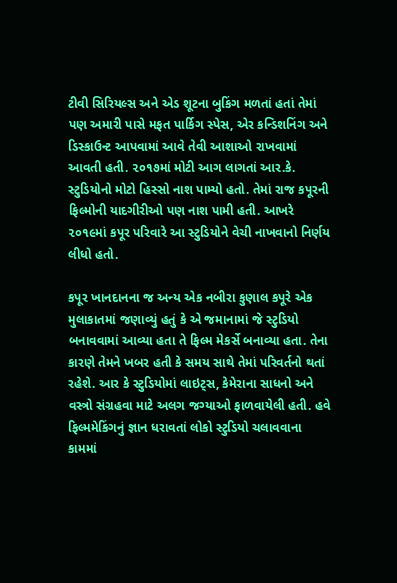ટીવી સિરિયલ્સ અને એડ શૂટના બુકિંગ મળતાં હતાં તેમાં પણ અમારી પાસે મફત પાર્કિગ સ્પેસ, એર કન્ડિશનિંગ અને ડિસ્કાઉન્ટ આપવામાં આવે તેવી આશાઓ રાખવામાં આવતી હતી. ૨૦૧૭માં મોટી આગ લાગતાં આર.કે. સ્ટુડિયોનો મોટો હિસ્સો નાશ પામ્યો હતો. તેમાં રાજ કપૂરની ફિલ્મોની યાદગીરીઓ પણ નાશ પામી હતી. આખરે ૨૦૧૯માં કપૂર પરિવારે આ સ્ટુડિયોને વેચી નાખવાનો નિર્ણય લીધો હતો.

કપૂર ખાનદાનના જ અન્ય એક નબીરા કુણાલ કપૂરે એક મુલાકાતમાં જણાવ્યું હતું કે એ જમાનામાં જે સ્ટુડિયો બનાવવામાં આવ્યા હતા તે ફિલ્મ મેકર્સે બનાવ્યા હતા. તેના કારણે તેમને ખબર હતી કે સમય સાથે તેમાં પરિવર્તનો થતાં રહેશે. આર કે સ્ટુડિયોમાં લાઇટ્સ, કેમેરાના સાધનો અને વસ્ત્રો સંગ્રહવા માટે અલગ જગ્યાઓ ફાળવાયેલી હતી. હવે ફિલ્મમેકિંગનું જ્ઞાન ધરાવતાં લોકો સ્ટુડિયો ચલાવવાના કામમાં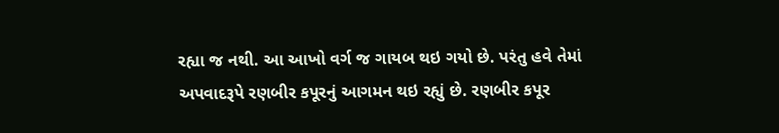રહ્યા જ નથી. આ આખો વર્ગ જ ગાયબ થઇ ગયો છે. પરંતુ હવે તેમાં અપવાદરૂપે રણબીર કપૂરનું આગમન થઇ રહ્યું છે. રણબીર કપૂર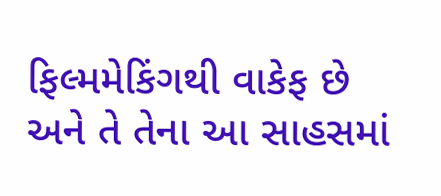ફિલ્મમેકિંગથી વાકેફ છે અને તે તેના આ સાહસમાં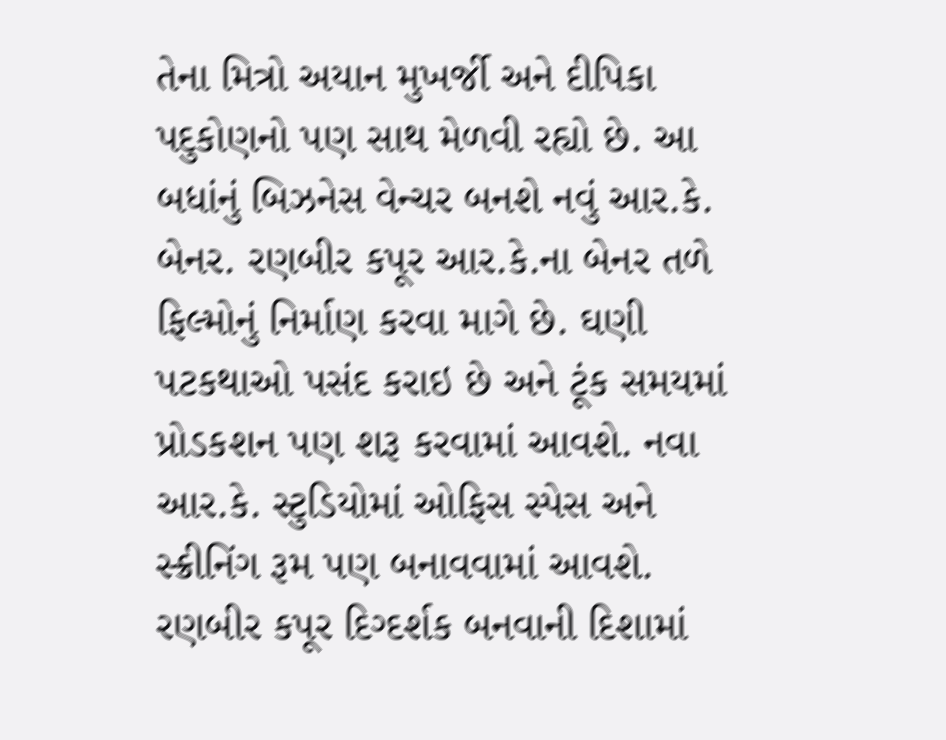તેના મિત્રો અયાન મુખર્જી અને દીપિકા પદુકોણનો પણ સાથ મેળવી રહ્યો છે. આ બધાંનું બિઝનેસ વેન્ચર બનશે નવું આર.કે. બેનર. રણબીર કપૂર આર.કે.ના બેનર તળે ફિલ્મોનું નિર્માણ કરવા માગે છે. ઘણી પટકથાઓ પસંદ કરાઇ છે અને ટૂંક સમયમાં પ્રોડકશન પણ શરૂ કરવામાં આવશે. નવા આર.કે. સ્ટુડિયોમાં ઓફિસ સ્પેસ અને સ્ક્રીનિંગ રૂમ પણ બનાવવામાં આવશે. રણબીર કપૂર દિગ્દર્શક બનવાની દિશામાં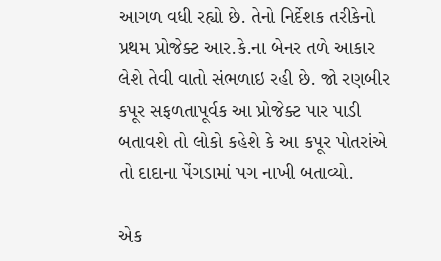આગળ વધી રહ્યો છે. તેનો નિર્દેશક તરીકેનો પ્રથમ પ્રોજેક્ટ આર.કે.ના બેનર તળે આકાર લેશે તેવી વાતો સંભળાઇ રહી છે. જો રણબીર કપૂર સફળતાપૂર્વક આ પ્રોજેક્ટ પાર પાડી બતાવશે તો લોકો કહેશે કે આ કપૂર પોતરાંએ તો દાદાના પેંગડામાં પગ નાખી બતાવ્યો.

એક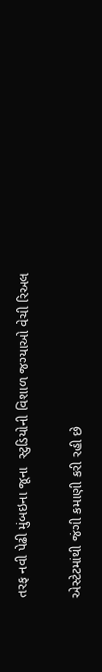તરફ નવી પેઢી મુંબઇના જૂના  સ્ટુડિયોની વિશાળ જગ્યાઓ વેચી રિઅલ

એસ્ટેટમાંથી જંગી કમાણી કરી રહી છે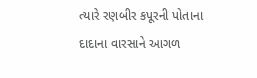ત્યારે રણબીર કપૂરની પોતાના દાદાના વારસાને આગળ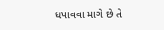ધપાવવા માગે છે તે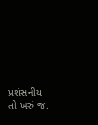પ્રશંસનીય તો ખરું જ.